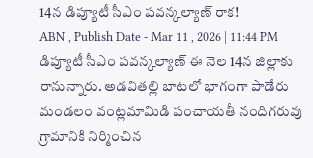14న డిప్యూటీ సీఎం పవన్కల్యాణ్ రాక!
ABN , Publish Date - Mar 11 , 2026 | 11:44 PM
డిప్యూటీ సీఎం పవన్కల్యాణ్ ఈ నెల 14న జిల్లాకు రానున్నారు. అడవితల్లి బాటలో భాగంగా పాడేరు మండలం వంట్లమామిడి పంచాయతీ నందిగరువు గ్రామానికి నిర్మించిన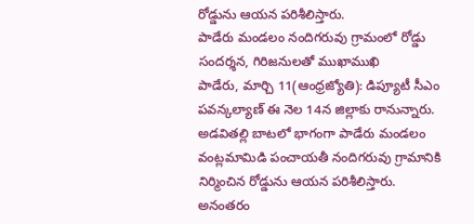రోడ్డును ఆయన పరిశీలిస్తారు.
పాడేరు మండలం నందిగరువు గ్రామంలో రోడ్డు సందర్శన, గిరిజనులతో ముఖాముఖి
పాడేరు, మార్చి 11(ఆంధ్రజ్యోతి): డిప్యూటీ సీఎం పవన్కల్యాణ్ ఈ నెల 14న జిల్లాకు రానున్నారు. అడవితల్లి బాటలో భాగంగా పాడేరు మండలం వంట్లమామిడి పంచాయతీ నందిగరువు గ్రామానికి నిర్మించిన రోడ్డును ఆయన పరిశీలిస్తారు. అనంతరం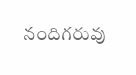నందిగరువు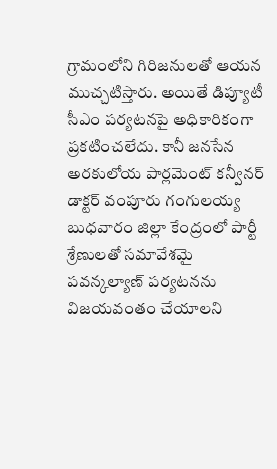గ్రామంలోని గిరిజనులతో ఆయన ముచ్చటిస్తారు. అయితే డిప్యూటీ సీఎం పర్యటనపై అధికారికంగా ప్రకటించలేదు. కానీ జనసేన అరకులోయ పార్లమెంట్ కన్వీనర్ డాక్టర్ వంపూరు గంగులయ్య బుధవారం జిల్లా కేంద్రంలో పార్టీ శ్రేణులతో సమావేశమై పవన్కల్యాణ్ పర్యటనను విజయవంతం చేయాలని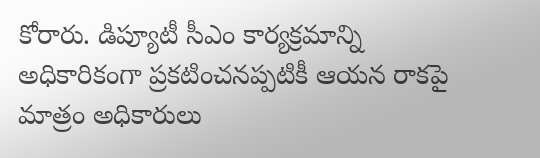కోరారు. డిప్యూటీ సీఎం కార్యక్రమాన్ని అధికారికంగా ప్రకటించనప్పటికీ ఆయన రాకపై మాత్రం అధికారులు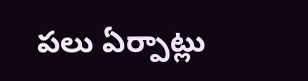పలు ఏర్పాట్లు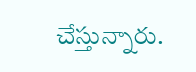చేస్తున్నారు.